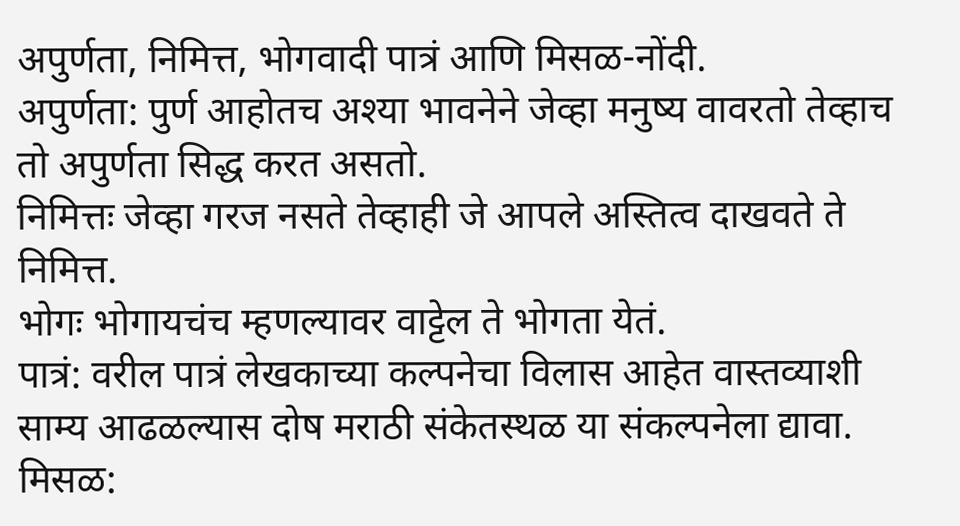अपुर्णता, निमित्त, भोगवादी पात्रं आणि मिसळ-नोंदी.
अपुर्णता: पुर्ण आहोतच अश्या भावनेने जेव्हा मनुष्य वावरतो तेव्हाच तो अपुर्णता सिद्ध करत असतो.
निमित्तः जेव्हा गरज नसते तेव्हाही जे आपले अस्तित्व दाखवते ते निमित्त.
भोगः भोगायचंच म्हणल्यावर वाट्टेल ते भोगता येतं.
पात्रं: वरील पात्रं लेखकाच्या कल्पनेचा विलास आहेत वास्तव्याशी साम्य आढळल्यास दोष मराठी संकेतस्थळ या संकल्पनेला द्यावा.
मिसळ: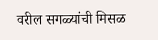वरील सगळ्यांची मिसळ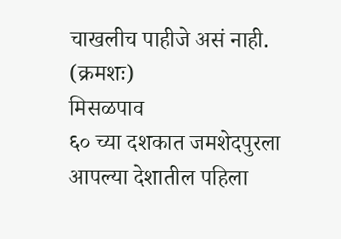चाखलीच पाहीजे असं नाही.
(क्रमशः)
मिसळपाव
६० च्या दशकात जमशेदपुरला आपल्या देशातील पहिला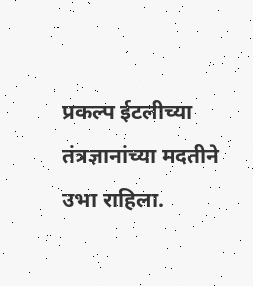प्रकल्प ईटलीच्या तंत्रज्ञानांच्या मदतीने उभा राहिला.